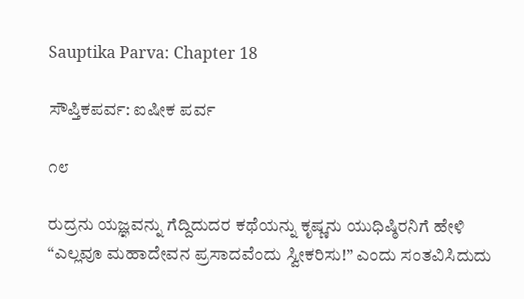Sauptika Parva: Chapter 18

ಸೌಪ್ತಿಕಪರ್ವ: ಐಷೀಕ ಪರ್ವ

೧೮

ರುದ್ರನು ಯಜ್ಞವನ್ನು ಗೆದ್ದಿದುದರ ಕಥೆಯನ್ನು ಕೃಷ್ಣನು ಯುಧಿಷ್ಠಿರನಿಗೆ ಹೇಳಿ “ಎಲ್ಲವೂ ಮಹಾದೇವನ ಪ್ರಸಾದವೆಂದು ಸ್ವೀಕರಿಸು!” ಎಂದು ಸಂತವಿಸಿದುದು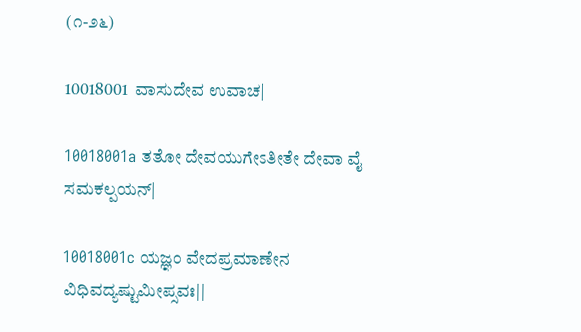(೧-೨೬)

10018001  ವಾಸುದೇವ ಉವಾಚ|

10018001a ತತೋ ದೇವಯುಗೇಽತೀತೇ ದೇವಾ ವೈ ಸಮಕಲ್ಪಯನ್|

10018001c ಯಜ್ಞಂ ವೇದಪ್ರಮಾಣೇನ ವಿಧಿವದ್ಯಷ್ಟುಮೀಪ್ಸವಃ||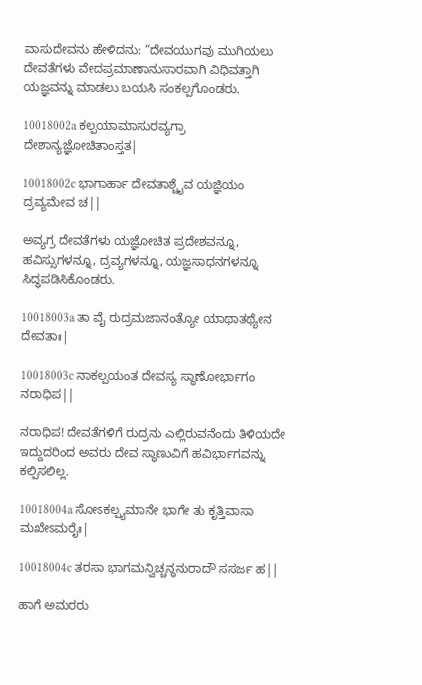ವಾಸುದೇವನು ಹೇಳಿದನು: “ದೇವಯುಗವು ಮುಗಿಯಲು ದೇವತೆಗಳು ವೇದಪ್ರಮಾಣಾನುಸಾರವಾಗಿ ವಿಧಿವತ್ತಾಗಿ ಯಜ್ಞವನ್ನು ಮಾಡಲು ಬಯಸಿ ಸಂಕಲ್ಪಗೊಂಡರು.

10018002a ಕಲ್ಪಯಾಮಾಸುರವ್ಯಗ್ರಾ ದೇಶಾನ್ಯಜ್ಞೋಚಿತಾಂಸ್ತತ|

10018002c ಭಾಗಾರ್ಹಾ ದೇವತಾಶ್ಚೈವ ಯಜ್ಞಿಯಂ ದ್ರವ್ಯಮೇವ ಚ||

ಅವ್ಯಗ್ರ ದೇವತೆಗಳು ಯಜ್ಞೋಚಿತ ಪ್ರದೇಶವನ್ನೂ, ಹವಿಸ್ಸುಗಳನ್ನೂ, ದ್ರವ್ಯಗಳನ್ನೂ, ಯಜ್ಞಸಾಧನಗಳನ್ನೂ ಸಿದ್ಧಪಡಿಸಿಕೊಂಡರು.

10018003a ತಾ ವೈ ರುದ್ರಮಜಾನಂತ್ಯೋ ಯಾಥಾತಥ್ಯೇನ ದೇವತಾಃ|

10018003c ನಾಕಲ್ಪಯಂತ ದೇವಸ್ಯ ಸ್ಥಾಣೋರ್ಭಾಗಂ ನರಾಧಿಪ||

ನರಾಧಿಪ! ದೇವತೆಗಳಿಗೆ ರುದ್ರನು ಎಲ್ಲಿರುವನೆಂದು ತಿಳಿಯದೇ ಇದ್ದುದರಿಂದ ಅವರು ದೇವ ಸ್ಥಾಣುವಿಗೆ ಹವಿರ್ಭಾಗವನ್ನು ಕಲ್ಪಿಸಲಿಲ್ಲ.

10018004a ಸೋಽಕಲ್ಪ್ಯಮಾನೇ ಭಾಗೇ ತು ಕೃತ್ತಿವಾಸಾ ಮಖೇಽಮರೈಃ|

10018004c ತರಸಾ ಭಾಗಮನ್ವಿಚ್ಚನ್ಧನುರಾದೌ ಸಸರ್ಜ ಹ||

ಹಾಗೆ ಅಮರರು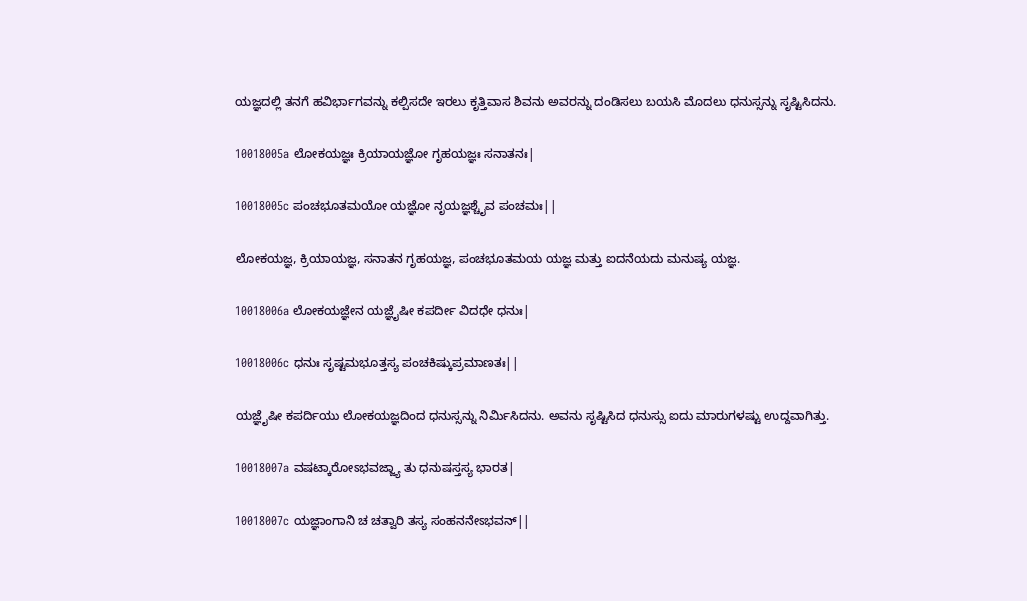ಯಜ್ಞದಲ್ಲಿ ತನಗೆ ಹವಿರ್ಭಾಗವನ್ನು ಕಲ್ಪಿಸದೇ ಇರಲು ಕೃತ್ತಿವಾಸ ಶಿವನು ಅವರನ್ನು ದಂಡಿಸಲು ಬಯಸಿ ಮೊದಲು ಧನುಸ್ಸನ್ನು ಸೃಷ್ಟಿಸಿದನು.

10018005a ಲೋಕಯಜ್ಞಃ ಕ್ರಿಯಾಯಜ್ಞೋ ಗೃಹಯಜ್ಞಃ ಸನಾತನಃ|

10018005c ಪಂಚಭೂತಮಯೋ ಯಜ್ಞೋ ನೃಯಜ್ಞಶ್ಚೈವ ಪಂಚಮಃ||

ಲೋಕಯಜ್ಞ, ಕ್ರಿಯಾಯಜ್ಞ, ಸನಾತನ ಗೃಹಯಜ್ಞ, ಪಂಚಭೂತಮಯ ಯಜ್ಞ ಮತ್ತು ಐದನೆಯದು ಮನುಷ್ಯ ಯಜ್ಞ.

10018006a ಲೋಕಯಜ್ಞೇನ ಯಜ್ಞೈಷೀ ಕಪರ್ದೀ ವಿದಧೇ ಧನುಃ|

10018006c ಧನುಃ ಸೃಷ್ಟಮಭೂತ್ತಸ್ಯ ಪಂಚಕಿಷ್ಕುಪ್ರಮಾಣತಃ||

ಯಜ್ಞೈಷೀ ಕಪರ್ದಿಯು ಲೋಕಯಜ್ಞದಿಂದ ಧನುಸ್ಸನ್ನು ನಿರ್ಮಿಸಿದನು. ಅವನು ಸೃಷ್ಟಿಸಿದ ಧನುಸ್ಸು ಐದು ಮಾರುಗಳಷ್ಟು ಉದ್ದವಾಗಿತ್ತು.

10018007a ವಷಟ್ಕಾರೋಽಭವಜ್ಜ್ಯಾ ತು ಧನುಷಸ್ತಸ್ಯ ಭಾರತ|

10018007c ಯಜ್ಞಾಂಗಾನಿ ಚ ಚತ್ವಾರಿ ತಸ್ಯ ಸಂಹನನೇಽಭವನ್||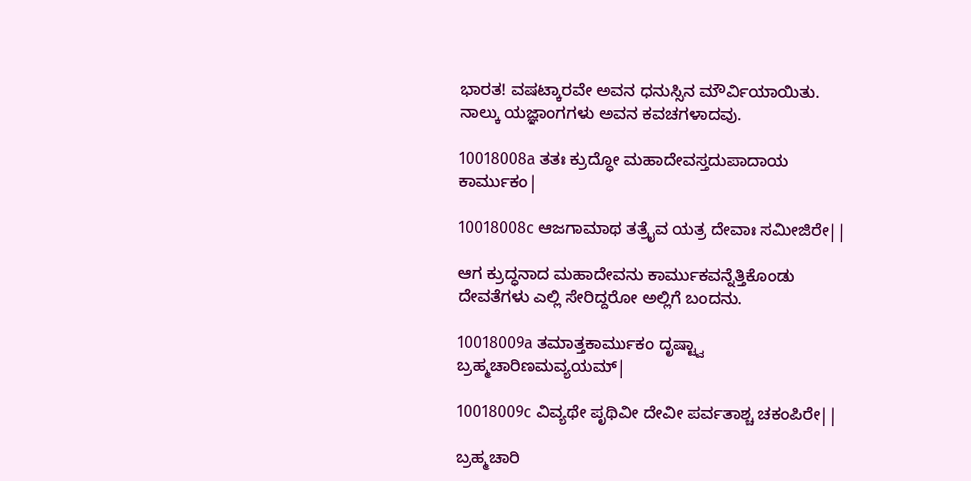ಭಾರತ! ವಷಟ್ಕಾರವೇ ಅವನ ಧನುಸ್ಸಿನ ಮೌರ್ವಿಯಾಯಿತು. ನಾಲ್ಕು ಯಜ್ಞಾಂಗಗಳು ಅವನ ಕವಚಗಳಾದವು.

10018008a ತತಃ ಕ್ರುದ್ಧೋ ಮಹಾದೇವಸ್ತದುಪಾದಾಯ ಕಾರ್ಮುಕಂ|

10018008c ಆಜಗಾಮಾಥ ತತ್ರೈವ ಯತ್ರ ದೇವಾಃ ಸಮೀಜಿರೇ||

ಆಗ ಕ್ರುದ್ಧನಾದ ಮಹಾದೇವನು ಕಾರ್ಮುಕವನ್ನೆತ್ತಿಕೊಂಡು ದೇವತೆಗಳು ಎಲ್ಲಿ ಸೇರಿದ್ದರೋ ಅಲ್ಲಿಗೆ ಬಂದನು.

10018009a ತಮಾತ್ತಕಾರ್ಮುಕಂ ದೃಷ್ಟ್ವಾ ಬ್ರಹ್ಮಚಾರಿಣಮವ್ಯಯಮ್|

10018009c ವಿವ್ಯಥೇ ಪೃಥಿವೀ ದೇವೀ ಪರ್ವತಾಶ್ಚ ಚಕಂಪಿರೇ||

ಬ್ರಹ್ಮಚಾರಿ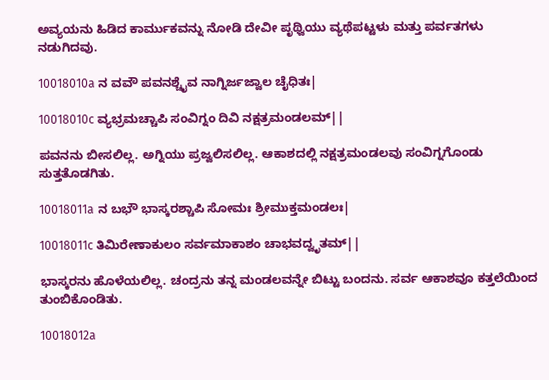ಅವ್ಯಯನು ಹಿಡಿದ ಕಾರ್ಮುಕವನ್ನು ನೋಡಿ ದೇವೀ ಪೃಥ್ವಿಯು ವ್ಯಥೆಪಟ್ಟಳು ಮತ್ತು ಪರ್ವತಗಳು ನಡುಗಿದವು.

10018010a ನ ವವೌ ಪವನಶ್ಚೈವ ನಾಗ್ನಿರ್ಜಜ್ವಾಲ ಚೈಧಿತಃ|

10018010c ವ್ಯಭ್ರಮಚ್ಚಾಪಿ ಸಂವಿಗ್ನಂ ದಿವಿ ನಕ್ಷತ್ರಮಂಡಲಮ್||

ಪವನನು ಬೀಸಲಿಲ್ಲ. ಅಗ್ನಿಯು ಪ್ರಜ್ವಲಿಸಲಿಲ್ಲ. ಆಕಾಶದಲ್ಲಿ ನಕ್ಷತ್ರಮಂಡಲವು ಸಂವಿಗ್ನಗೊಂಡು ಸುತ್ತತೊಡಗಿತು.

10018011a ನ ಬಭೌ ಭಾಸ್ಕರಶ್ಚಾಪಿ ಸೋಮಃ ಶ್ರೀಮುಕ್ತಮಂಡಲಃ|

10018011c ತಿಮಿರೇಣಾಕುಲಂ ಸರ್ವಮಾಕಾಶಂ ಚಾಭವದ್ವೃತಮ್||

ಭಾಸ್ಕರನು ಹೊಳೆಯಲಿಲ್ಲ. ಚಂದ್ರನು ತನ್ನ ಮಂಡಲವನ್ನೇ ಬಿಟ್ಟು ಬಂದನು. ಸರ್ವ ಆಕಾಶವೂ ಕತ್ತಲೆಯಿಂದ ತುಂಬಿಕೊಂಡಿತು.

10018012a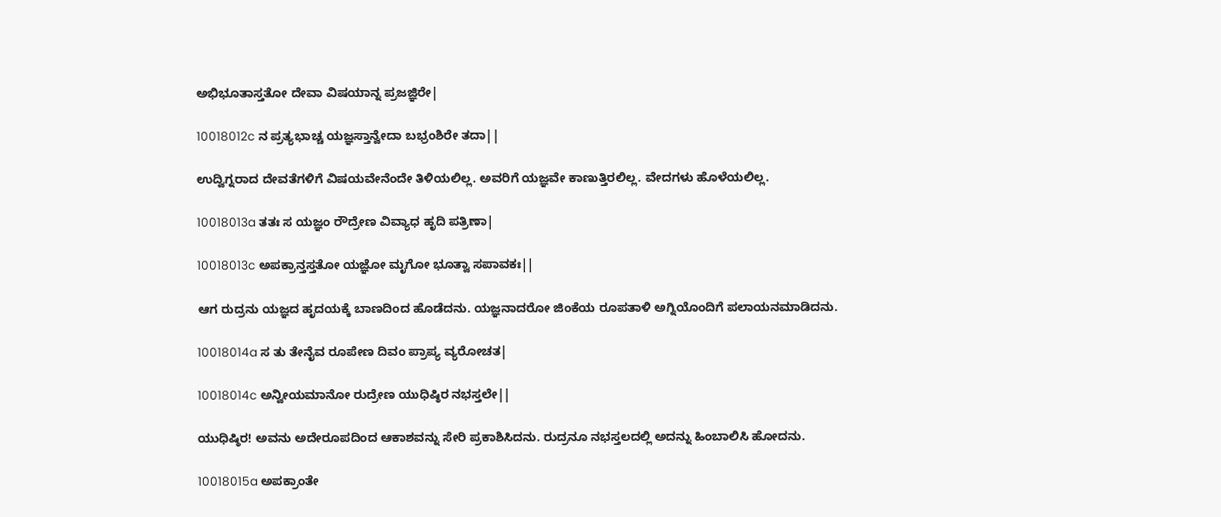ಅಭಿಭೂತಾಸ್ತತೋ ದೇವಾ ವಿಷಯಾನ್ನ ಪ್ರಜಜ್ಞಿರೇ|

10018012c ನ ಪ್ರತ್ಯಭಾಚ್ಚ ಯಜ್ಞಸ್ತಾನ್ವೇದಾ ಬಭ್ರಂಶಿರೇ ತದಾ||

ಉದ್ವಿಗ್ನರಾದ ದೇವತೆಗಳಿಗೆ ವಿಷಯವೇನೆಂದೇ ತಿಳಿಯಲಿಲ್ಲ. ಅವರಿಗೆ ಯಜ್ಞವೇ ಕಾಣುತ್ತಿರಲಿಲ್ಲ. ವೇದಗಳು ಹೊಳೆಯಲಿಲ್ಲ.

10018013a ತತಃ ಸ ಯಜ್ಞಂ ರೌದ್ರೇಣ ವಿವ್ಯಾಧ ಹೃದಿ ಪತ್ರಿಣಾ|

10018013c ಅಪಕ್ರಾನ್ತಸ್ತತೋ ಯಜ್ಞೋ ಮೃಗೋ ಭೂತ್ವಾ ಸಪಾವಕಃ||

ಆಗ ರುದ್ರನು ಯಜ್ಞದ ಹೃದಯಕ್ಕೆ ಬಾಣದಿಂದ ಹೊಡೆದನು. ಯಜ್ಞನಾದರೋ ಜಿಂಕೆಯ ರೂಪತಾಳಿ ಅಗ್ನಿಯೊಂದಿಗೆ ಪಲಾಯನಮಾಡಿದನು.

10018014a ಸ ತು ತೇನೈವ ರೂಪೇಣ ದಿವಂ ಪ್ರಾಪ್ಯ ವ್ಯರೋಚತ|

10018014c ಅನ್ವೀಯಮಾನೋ ರುದ್ರೇಣ ಯುಧಿಷ್ಠಿರ ನಭಸ್ತಲೇ||

ಯುಧಿಷ್ಠಿರ! ಅವನು ಅದೇರೂಪದಿಂದ ಆಕಾಶವನ್ನು ಸೇರಿ ಪ್ರಕಾಶಿಸಿದನು. ರುದ್ರನೂ ನಭಸ್ತಲದಲ್ಲಿ ಅದನ್ನು ಹಿಂಬಾಲಿಸಿ ಹೋದನು.

10018015a ಅಪಕ್ರಾಂತೇ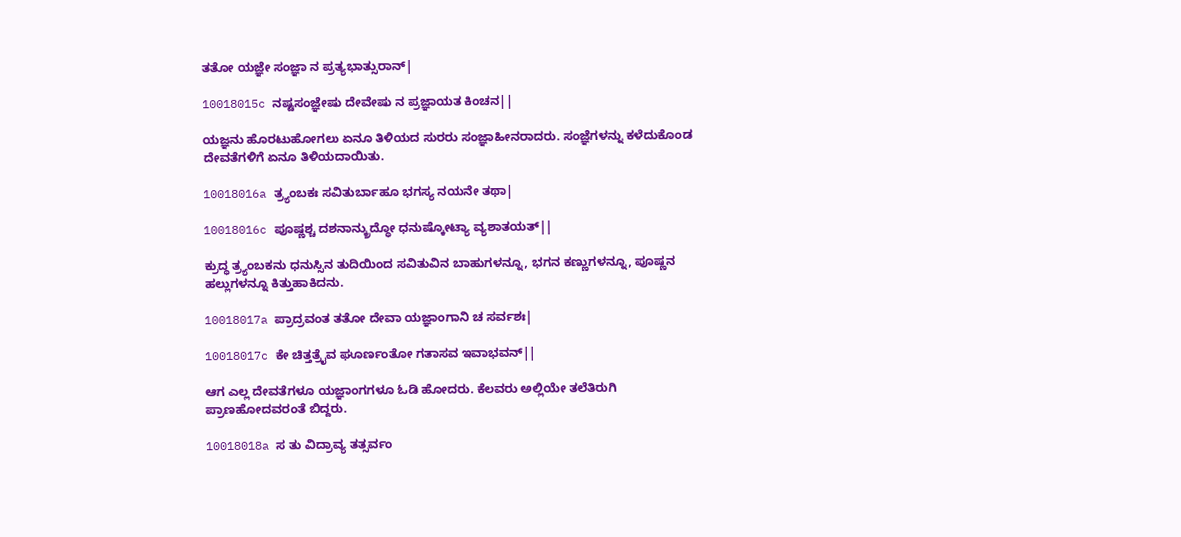ತತೋ ಯಜ್ಞೇ ಸಂಜ್ಞಾ ನ ಪ್ರತ್ಯಭಾತ್ಸುರಾನ್|

10018015c ನಷ್ಟಸಂಜ್ಞೇಷು ದೇವೇಷು ನ ಪ್ರಜ್ಞಾಯತ ಕಿಂಚನ||

ಯಜ್ಞನು ಹೊರಟುಹೋಗಲು ಏನೂ ತಿಳಿಯದ ಸುರರು ಸಂಜ್ಞಾಹೀನರಾದರು. ಸಂಜ್ಞೆಗಳನ್ನು ಕಳೆದುಕೊಂಡ ದೇವತೆಗಳಿಗೆ ಏನೂ ತಿಳಿಯದಾಯಿತು.

10018016a ತ್ರ್ಯಂಬಕಃ ಸವಿತುರ್ಬಾಹೂ ಭಗಸ್ಯ ನಯನೇ ತಥಾ|

10018016c ಪೂಷ್ಣಶ್ಚ ದಶನಾನ್ಕ್ರುದ್ಧೋ ಧನುಷ್ಕೋಟ್ಯಾ ವ್ಯಶಾತಯತ್||

ಕ್ರುದ್ಧ ತ್ರ್ಯಂಬಕನು ಧನುಸ್ಸಿನ ತುದಿಯಿಂದ ಸವಿತುವಿನ ಬಾಹುಗಳನ್ನೂ, ಭಗನ ಕಣ್ಣುಗಳನ್ನೂ, ಪೂಷ್ಣನ ಹಲ್ಲುಗಳನ್ನೂ ಕಿತ್ತುಹಾಕಿದನು.

10018017a ಪ್ರಾದ್ರವಂತ ತತೋ ದೇವಾ ಯಜ್ಞಾಂಗಾನಿ ಚ ಸರ್ವಶಃ|

10018017c ಕೇ ಚಿತ್ತತ್ರೈವ ಘೂರ್ಣಂತೋ ಗತಾಸವ ಇವಾಭವನ್||

ಆಗ ಎಲ್ಲ ದೇವತೆಗಳೂ ಯಜ್ಞಾಂಗಗಳೂ ಓಡಿ ಹೋದರು. ಕೆಲವರು ಅಲ್ಲಿಯೇ ತಲೆತಿರುಗಿ ಪ್ರಾಣಹೋದವರಂತೆ ಬಿದ್ದರು.

10018018a ಸ ತು ವಿದ್ರಾವ್ಯ ತತ್ಸರ್ವಂ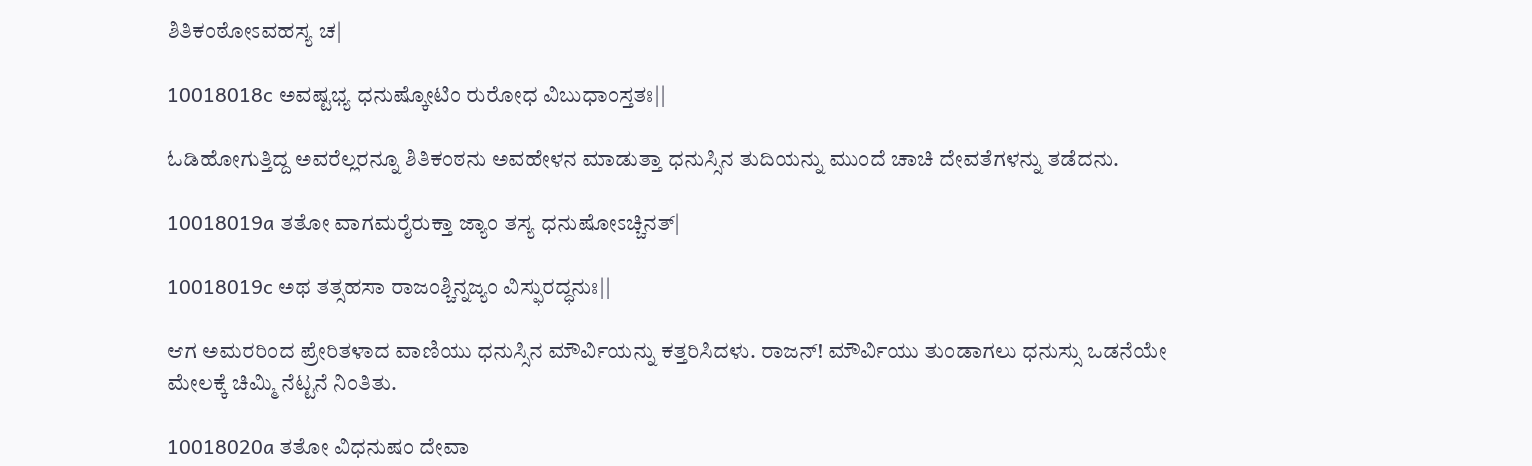ಶಿತಿಕಂಠೋಽವಹಸ್ಯ ಚ|

10018018c ಅವಷ್ಟಭ್ಯ ಧನುಷ್ಕೋಟಿಂ ರುರೋಧ ವಿಬುಧಾಂಸ್ತತಃ||

ಓಡಿಹೋಗುತ್ತಿದ್ದ ಅವರೆಲ್ಲರನ್ನೂ ಶಿತಿಕಂಠನು ಅವಹೇಳನ ಮಾಡುತ್ತಾ ಧನುಸ್ಸಿನ ತುದಿಯನ್ನು ಮುಂದೆ ಚಾಚಿ ದೇವತೆಗಳನ್ನು ತಡೆದನು.

10018019a ತತೋ ವಾಗಮರೈರುಕ್ತಾ ಜ್ಯಾಂ ತಸ್ಯ ಧನುಷೋಽಚ್ಚಿನತ್|

10018019c ಅಥ ತತ್ಸಹಸಾ ರಾಜಂಶ್ಚಿನ್ನಜ್ಯಂ ವಿಸ್ಫುರದ್ಧನುಃ||

ಆಗ ಅಮರರಿಂದ ಪ್ರೇರಿತಳಾದ ವಾಣಿಯು ಧನುಸ್ಸಿನ ಮೌರ್ವಿಯನ್ನು ಕತ್ತರಿಸಿದಳು. ರಾಜನ್! ಮೌರ್ವಿಯು ತುಂಡಾಗಲು ಧನುಸ್ಸು ಒಡನೆಯೇ ಮೇಲಕ್ಕೆ ಚಿಮ್ಮಿ ನೆಟ್ಟನೆ ನಿಂತಿತು.

10018020a ತತೋ ವಿಧನುಷಂ ದೇವಾ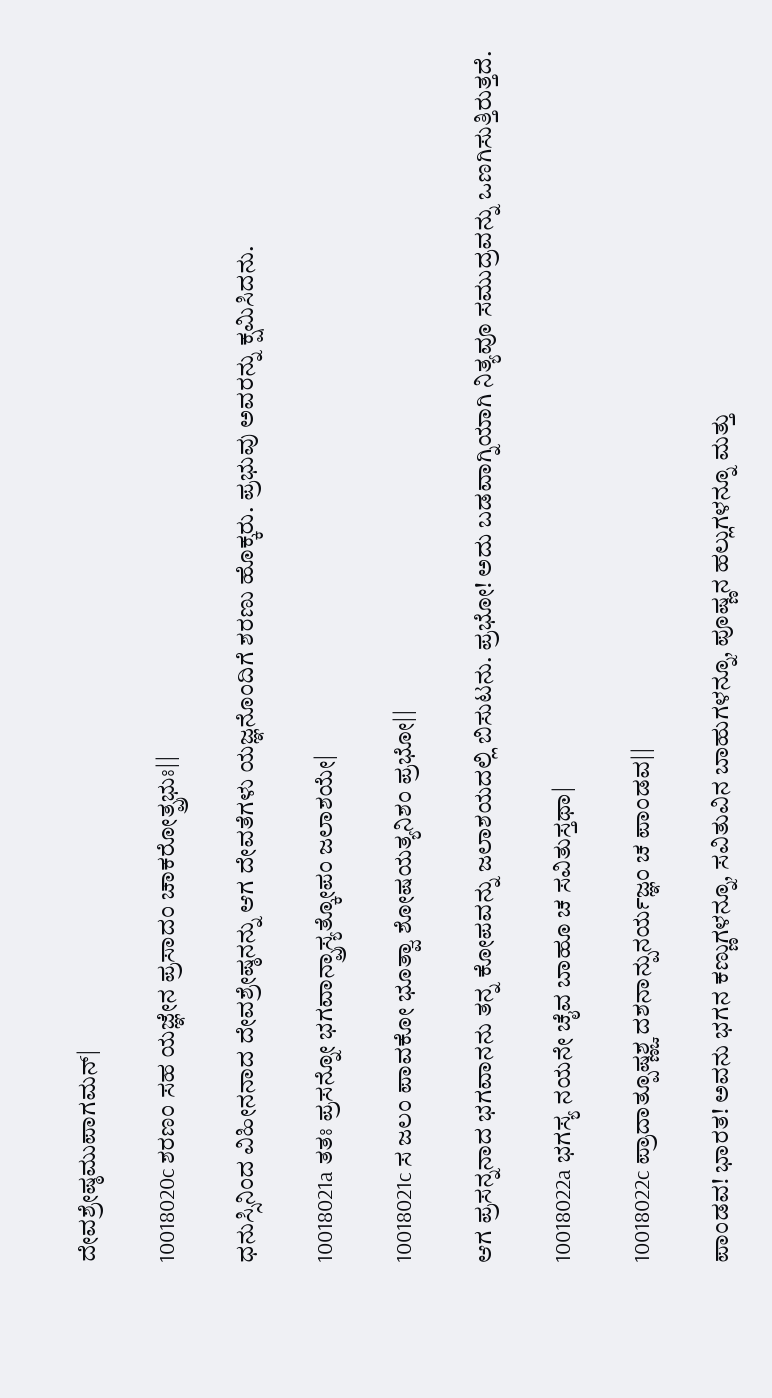ದೇವಶ್ರೇಷ್ಠಮುಪಾಗಮನ್|

10018020c ಶರಣಂ ಸಹ ಯಜ್ಞೇನ ಪ್ರಸಾದಂ ಚಾಕರೋತ್ಪ್ರಭುಃ||

ಧನುಸ್ಸಿನಿಂದ ವಿಹೀನನಾದ ದೇವಶ್ರೇಷ್ಠನನ್ನು ಆಗ ದೇವತೆಗಳು ಯಜ್ಞನೊಂದಿಗೆ ಶರಣು ಹೊಕ್ಕರು. ಪ್ರಭುವು ಅವರನ್ನು ಕ್ಷಮಿಸಿದನು.

10018021a ತತಃ ಪ್ರಸನ್ನೋ ಭಗವಾನ್ಪ್ರಾಸ್ಯತ್ಕೋಪಂ ಜಲಾಶಯೇ|

10018021c ಸ ಜಲಂ ಪಾವಕೋ ಭೂತ್ವಾ ಶೋಷಯತ್ಯನಿಶಂ ಪ್ರಭೋ||

ಆಗ ಪ್ರಸನ್ನನಾದ ಭಗವಾನನು ತನ್ನ ಕೋಪವನ್ನು ಜಲಾಶಯದಲ್ಲಿ ಬಿಸುಟನು. ಪ್ರಭೋ! ಅದು ಬಡವಾಗ್ನಿಯಾಗಿ ನಿತ್ಯವೂ ಸಮುದ್ರವನ್ನು ಒಣಗಿಸುತ್ತಿರುತ್ತದೆ.

10018022a ಭಗಸ್ಯ ನಯನೇ ಚೈವ ಬಾಹೂ ಚ ಸವಿತುಸ್ತಥಾ|

10018022c ಪ್ರಾದಾತ್ಪೂಷ್ಣಶ್ಚ ದಶನಾನ್ಪುನರ್ಯಜ್ಞಂ ಚ ಪಾಂಡವ||

ಪಾಂಡವ! ಭಾರತ! ಅವನು ಭಗನ ಕಣ್ಣುಗಳನ್ನೂ, ಸವಿತುವಿನ ಬಾಹುಗಳನ್ನೂ, ಪೂಷ್ಣನ ಹಲ್ಲುಗಳನ್ನೂ ಮತ್ತು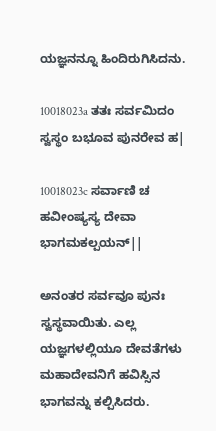ಯಜ್ಞನನ್ನೂ ಹಿಂದಿರುಗಿಸಿದನು.

10018023a ತತಃ ಸರ್ವಮಿದಂ ಸ್ವಸ್ಥಂ ಬಭೂವ ಪುನರೇವ ಹ|

10018023c ಸರ್ವಾಣಿ ಚ ಹವೀಂಷ್ಯಸ್ಯ ದೇವಾ ಭಾಗಮಕಲ್ಪಯನ್||

ಅನಂತರ ಸರ್ವವೂ ಪುನಃ ಸ್ವಸ್ಥವಾಯಿತು. ಎಲ್ಲ ಯಜ್ಞಗಳಲ್ಲಿಯೂ ದೇವತೆಗಳು ಮಹಾದೇವನಿಗೆ ಹವಿಸ್ಸಿನ ಭಾಗವನ್ನು ಕಲ್ಪಿಸಿದರು.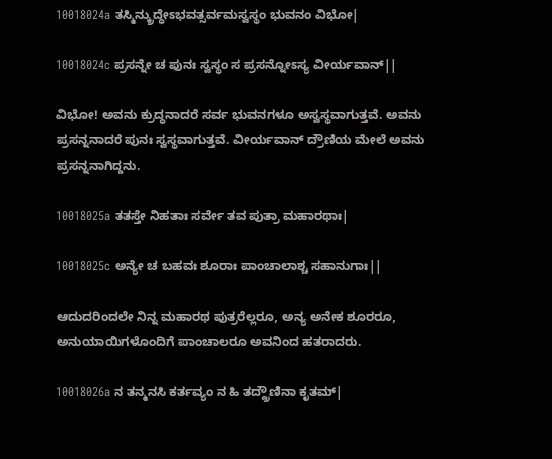10018024a ತಸ್ಮಿನ್ಕ್ರುದ್ಧೇಽಭವತ್ಸರ್ವಮಸ್ವಸ್ಥಂ ಭುವನಂ ವಿಭೋ|

10018024c ಪ್ರಸನ್ನೇ ಚ ಪುನಃ ಸ್ವಸ್ಥಂ ಸ ಪ್ರಸನ್ನೋಽಸ್ಯ ವೀರ್ಯವಾನ್||

ವಿಭೋ! ಅವನು ಕ್ರುದ್ಧನಾದರೆ ಸರ್ವ ಭುವನಗಳೂ ಅಸ್ವಸ್ಥವಾಗುತ್ತವೆ. ಅವನು ಪ್ರಸನ್ನನಾದರೆ ಪುನಃ ಸ್ವಸ್ಥವಾಗುತ್ತವೆ. ವೀರ್ಯವಾನ್ ದ್ರೌಣಿಯ ಮೇಲೆ ಅವನು ಪ್ರಸನ್ನನಾಗಿದ್ದನು.

10018025a ತತಸ್ತೇ ನಿಹತಾಃ ಸರ್ವೇ ತವ ಪುತ್ರಾ ಮಹಾರಥಾಃ|

10018025c ಅನ್ಯೇ ಚ ಬಹವಃ ಶೂರಾಃ ಪಾಂಚಾಲಾಶ್ಚ ಸಹಾನುಗಾಃ||

ಆದುದರಿಂದಲೇ ನಿನ್ನ ಮಹಾರಥ ಪುತ್ರರೆಲ್ಲರೂ, ಅನ್ಯ ಅನೇಕ ಶೂರರೂ, ಅನುಯಾಯಿಗಳೊಂದಿಗೆ ಪಾಂಚಾಲರೂ ಅವನಿಂದ ಹತರಾದರು.

10018026a ನ ತನ್ಮನಸಿ ಕರ್ತವ್ಯಂ ನ ಹಿ ತದ್ದ್ರೌಣಿನಾ ಕೃತಮ್|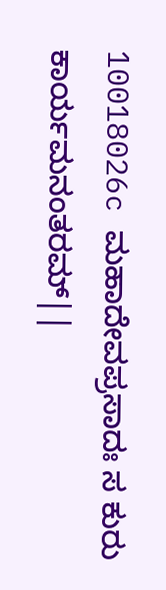10018026c ಮಹಾದೇವಪ್ರಸಾದಃ ಸ ಕುರು ಕಾರ್ಯಮನಂತರಮ್||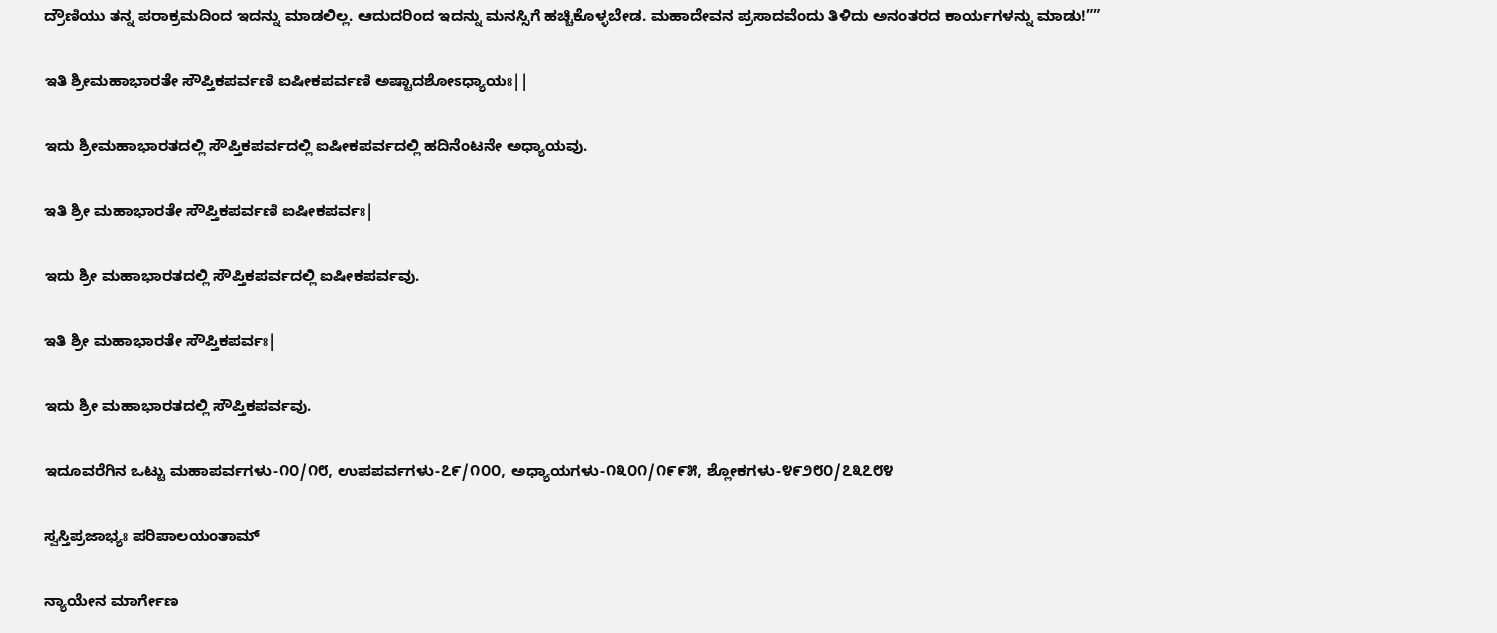ದ್ರೌಣಿಯು ತನ್ನ ಪರಾಕ್ರಮದಿಂದ ಇದನ್ನು ಮಾಡಲಿಲ್ಲ. ಆದುದರಿಂದ ಇದನ್ನು ಮನಸ್ಸಿಗೆ ಹಚ್ಚಿಕೊಳ್ಳಬೇಡ. ಮಹಾದೇವನ ಪ್ರಸಾದವೆಂದು ತಿಳಿದು ಅನಂತರದ ಕಾರ್ಯಗಳನ್ನು ಮಾಡು!””

ಇತಿ ಶ್ರೀಮಹಾಭಾರತೇ ಸೌಪ್ತಿಕಪರ್ವಣಿ ಐಷೀಕಪರ್ವಣಿ ಅಷ್ಟಾದಶೋಽಧ್ಯಾಯಃ||

ಇದು ಶ್ರೀಮಹಾಭಾರತದಲ್ಲಿ ಸೌಪ್ತಿಕಪರ್ವದಲ್ಲಿ ಐಷೀಕಪರ್ವದಲ್ಲಿ ಹದಿನೆಂಟನೇ ಅಧ್ಯಾಯವು.

ಇತಿ ಶ್ರೀ ಮಹಾಭಾರತೇ ಸೌಪ್ತಿಕಪರ್ವಣಿ ಐಷೀಕಪರ್ವಃ|

ಇದು ಶ್ರೀ ಮಹಾಭಾರತದಲ್ಲಿ ಸೌಪ್ತಿಕಪರ್ವದಲ್ಲಿ ಐಷೀಕಪರ್ವವು.

ಇತಿ ಶ್ರೀ ಮಹಾಭಾರತೇ ಸೌಪ್ತಿಕಪರ್ವಃ|

ಇದು ಶ್ರೀ ಮಹಾಭಾರತದಲ್ಲಿ ಸೌಪ್ತಿಕಪರ್ವವು.

ಇದೂವರೆಗಿನ ಒಟ್ಟು ಮಹಾಪರ್ವಗಳು-೧೦/೧೮, ಉಪಪರ್ವಗಳು-೭೯/೧೦೦, ಅಧ್ಯಾಯಗಳು-೧೩೦೧/೧೯೯೫, ಶ್ಲೋಕಗಳು-೪೯೨೮೦/೭೩೭೮೪

ಸ್ವಸ್ತಿಪ್ರಜಾಭ್ಯಃ ಪರಿಪಾಲಯಂತಾಮ್

ನ್ಯಾಯೇನ ಮಾರ್ಗೇಣ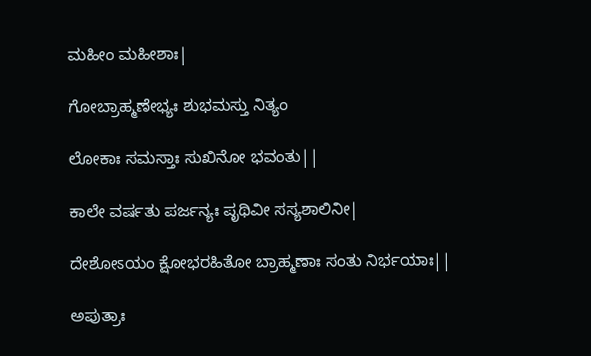ಮಹೀಂ ಮಹೀಶಾಃ|

ಗೋಬ್ರಾಹ್ಮಣೇಭ್ಯಃ ಶುಭಮಸ್ತು ನಿತ್ಯಂ

ಲೋಕಾಃ ಸಮಸ್ತಾಃ ಸುಖಿನೋ ಭವಂತು||

ಕಾಲೇ ವರ್ಷತು ಪರ್ಜನ್ಯಃ ಪೃಥಿವೀ ಸಸ್ಯಶಾಲಿನೀ|

ದೇಶೋಽಯಂ ಕ್ಷೋಭರಹಿತೋ ಬ್ರಾಹ್ಮಣಾಃ ಸಂತು ನಿರ್ಭಯಾಃ||

ಅಪುತ್ರಾಃ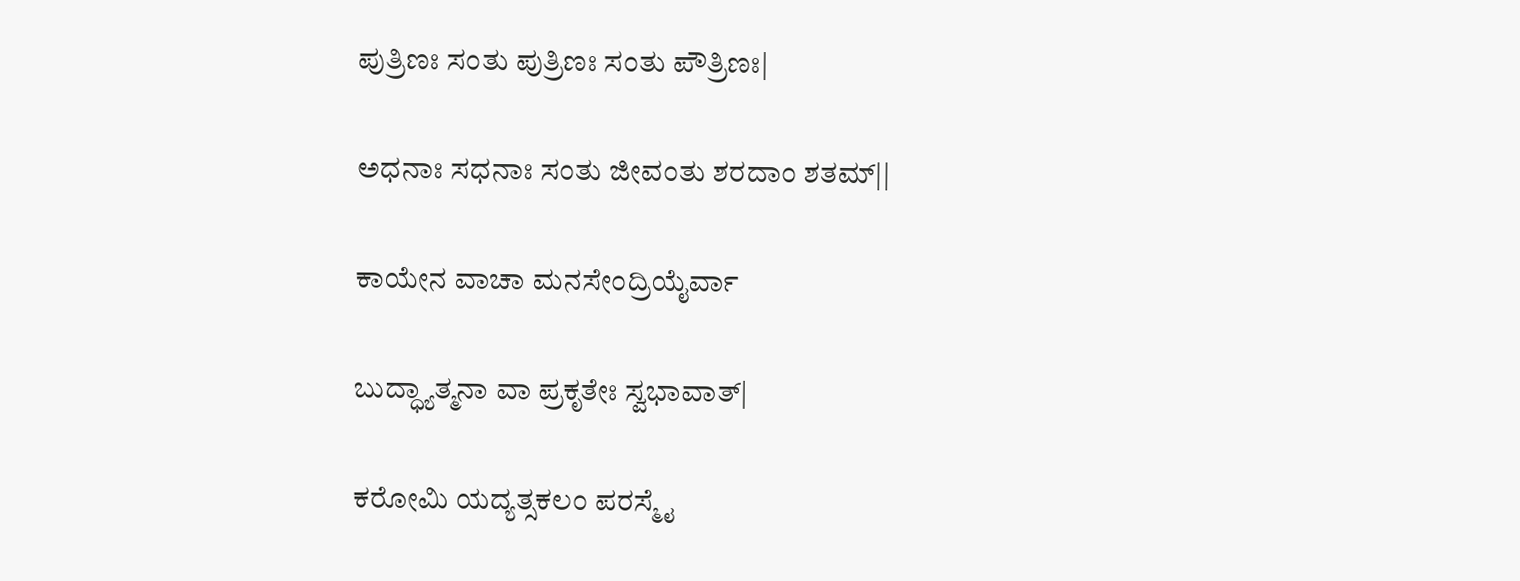ಪುತ್ರಿಣಃ ಸಂತು ಪುತ್ರಿಣಃ ಸಂತು ಪೌತ್ರಿಣಃ|

ಅಧನಾಃ ಸಧನಾಃ ಸಂತು ಜೀವಂತು ಶರದಾಂ ಶತಮ್||

ಕಾಯೇನ ವಾಚಾ ಮನಸೇಂದ್ರಿಯೈರ್ವಾ

ಬುದ್ಧ್ಯಾತ್ಮನಾ ವಾ ಪ್ರಕೃತೇಃ ಸ್ವಭಾವಾತ್|

ಕರೋಮಿ ಯದ್ಯತ್ಸಕಲಂ ಪರಸ್ಮೈ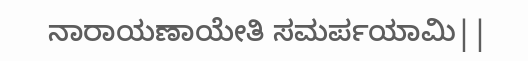ನಾರಾಯಣಾಯೇತಿ ಸಮರ್ಪಯಾಮಿ||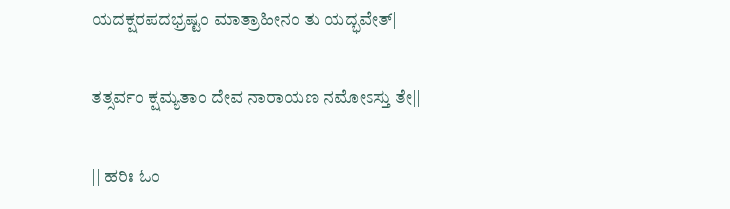ಯದಕ್ಷರಪದಭ್ರಷ್ಟಂ ಮಾತ್ರಾಹೀನಂ ತು ಯದ್ಭವೇತ್|

ತತ್ಸರ್ವಂ ಕ್ಷಮ್ಯತಾಂ ದೇವ ನಾರಾಯಣ ನಮೋಽಸ್ತು ತೇ||

|| ಹರಿಃ ಓಂ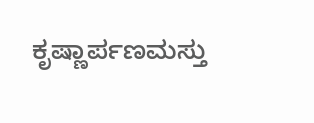ಕೃಷ್ಣಾರ್ಪಣಮಸ್ತು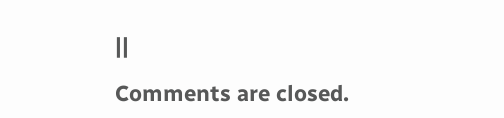||

Comments are closed.